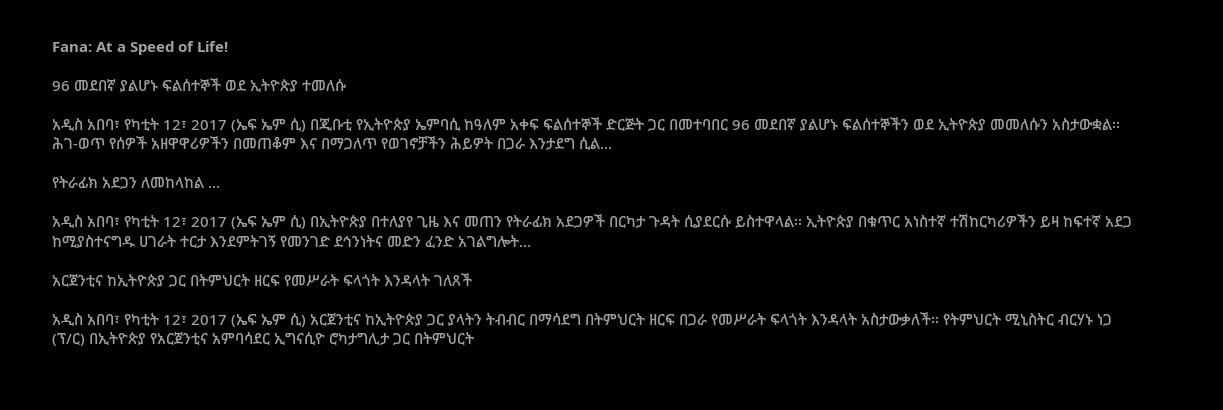Fana: At a Speed of Life!

96 መደበኛ ያልሆኑ ፍልሰተኞች ወደ ኢትዮጵያ ተመለሱ

አዲስ አበባ፣ የካቲት 12፣ 2017 (ኤፍ ኤም ሲ) በጂቡቲ የኢትዮጵያ ኤምባሲ ከዓለም አቀፍ ፍልሰተኞች ድርጅት ጋር በመተባበር 96 መደበኛ ያልሆኑ ፍልሰተኞችን ወደ ኢትዮጵያ መመለሱን አስታውቋል፡፡ ሕገ-ወጥ የሰዎች አዘዋዋሪዎችን በመጠቆም እና በማጋለጥ የወገኖቻችን ሕይዎት በጋራ እንታደግ ሲል…

የትራፊክ አደጋን ለመከላከል …

አዲስ አበባ፣ የካቲት 12፣ 2017 (ኤፍ ኤም ሲ) በኢትዮጵያ በተለያየ ጊዜ እና መጠን የትራፊክ አደጋዎች በርካታ ጉዳት ሲያደርሱ ይስተዋላል፡፡ ኢትዮጵያ በቁጥር አነስተኛ ተሽከርካሪዎችን ይዛ ከፍተኛ አደጋ ከሚያስተናግዱ ሀገራት ተርታ እንደምትገኝ የመንገድ ደኅንነትና መድን ፈንድ አገልግሎት…

አርጀንቲና ከኢትዮጵያ ጋር በትምህርት ዘርፍ የመሥራት ፍላጎት እንዳላት ገለጸች

አዲስ አበባ፣ የካቲት 12፣ 2017 (ኤፍ ኤም ሲ) አርጀንቲና ከኢትዮጵያ ጋር ያላትን ትብብር በማሳደግ በትምህርት ዘርፍ በጋራ የመሥራት ፍላጎት እንዳላት አስታውቃለች፡፡ የትምህርት ሚኒስትር ብርሃኑ ነጋ (ፕ/ር) በኢትዮጵያ የአርጀንቲና አምባሳደር ኢግናሲዮ ሮካታግሊታ ጋር በትምህርት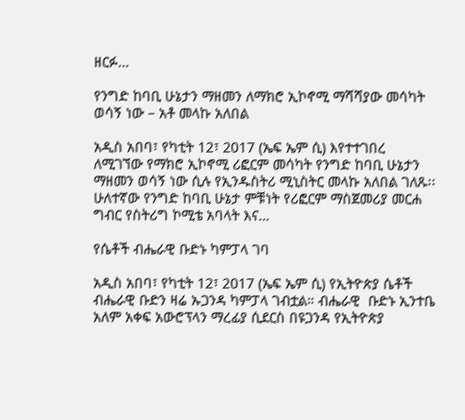ዘርፉ…

የንግድ ከባቢ ሁኔታን ማዘመን ለማክሮ ኢኮኖሚ ማሻሻያው መሳካት ወሳኝ ነው – አቶ መላኩ አለበል

አዲስ አበባ፣ የካቲት 12፣ 2017 (ኤፍ ኤም ሲ) እየተተገበረ ለሚገኘው የማክሮ ኢኮኖሚ ሪፎርም መሳካት የንግድ ከባቢ ሁኔታን ማዘመን ወሳኝ ነው ሲሉ የኢንዱስትሪ ሚኒስትር መላኩ አለበል ገለጹ፡፡ ሁለተኛው የንግድ ከባቢ ሁኔታ ምቹነት የሪፎርም ማስጀመሪያ መርሐ ግብር የስትሪግ ኮሚቴ አባላት እና…

የሴቶች ብሔራዊ ቡድኑ ካምፓላ ገባ

አዲስ አበባ፣ የካቲት 12፣ 2017 (ኤፍ ኤም ሲ) የኢትዮጵያ ሴቶች ብሔራዊ ቡድን ዛሬ ኡጋንዳ ካምፓላ ገብቷል። ብሔራዊ  ቡድኑ ኢንተቤ አለም አቀፍ አውሮፕላን ማረፊያ ሲደርስ በዩጋንዳ የኢትዮጵያ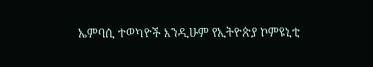ኤምባሲ ተወካዮች እንዲሁም የኢትዮጵያ ኮምዩኒቲ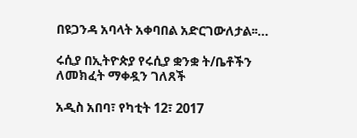በዩጋንዳ አባላት አቀባበል አድርገውለታል፡፡…

ሩሲያ በኢትዮጵያ የሩሲያ ቋንቋ ት/ቤቶችን ለመክፈት ማቀዷን ገለጸች

አዲስ አበባ፣ የካቲት 12፣ 2017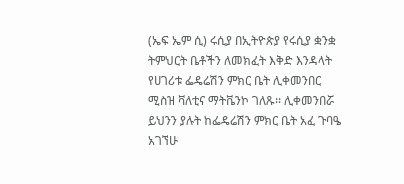(ኤፍ ኤም ሲ) ሩሲያ በኢትዮጵያ የሩሲያ ቋንቋ ትምህርት ቤቶችን ለመክፈት እቅድ እንዳላት የሀገሪቱ ፌዴሬሽን ምክር ቤት ሊቀመንበር ሚስዝ ቫለቲና ማትቬንኮ ገለጹ፡፡ ሊቀመንበሯ ይህንን ያሉት ከፌዴሬሽን ምክር ቤት አፈ ጉባዔ አገኘሁ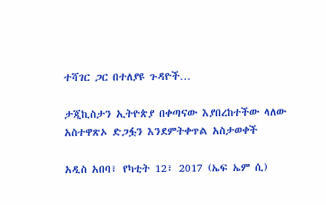ተሻገር ጋር በተለያዩ ጉዳዮች…

ታጂኪስታን ኢትዮጵያ በቀጣናው እያበረከተችው ላለው አስተዋጽኦ ድጋፏን እንደምትቀጥል አስታወቀች

አዲስ አበባ፣ የካቲት 12፣ 2017 (ኤፍ ኤም ሲ)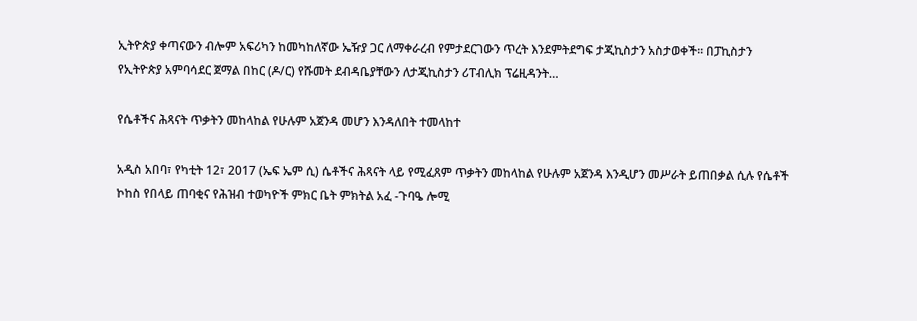ኢትዮጵያ ቀጣናውን ብሎም አፍሪካን ከመካከለኛው ኤዥያ ጋር ለማቀራረብ የምታደርገውን ጥረት እንደምትደግፍ ታጂኪስታን አስታወቀች፡፡ በፓኪስታን የኢትዮጵያ አምባሳደር ጀማል በከር (ዶ/ር) የሹመት ደብዳቤያቸውን ለታጂኪስታን ሪፐብሊክ ፕሬዚዳንት…

የሴቶችና ሕጻናት ጥቃትን መከላከል የሁሉም አጀንዳ መሆን እንዳለበት ተመላከተ

አዲስ አበባ፣ የካቲት 12፣ 2017 (ኤፍ ኤም ሲ) ሴቶችና ሕጻናት ላይ የሚፈጸም ጥቃትን መከላከል የሁሉም አጀንዳ እንዲሆን መሥራት ይጠበቃል ሲሉ የሴቶች ኮከስ የበላይ ጠባቂና የሕዝብ ተወካዮች ምክር ቤት ምክትል አፈ -ጉባዔ ሎሚ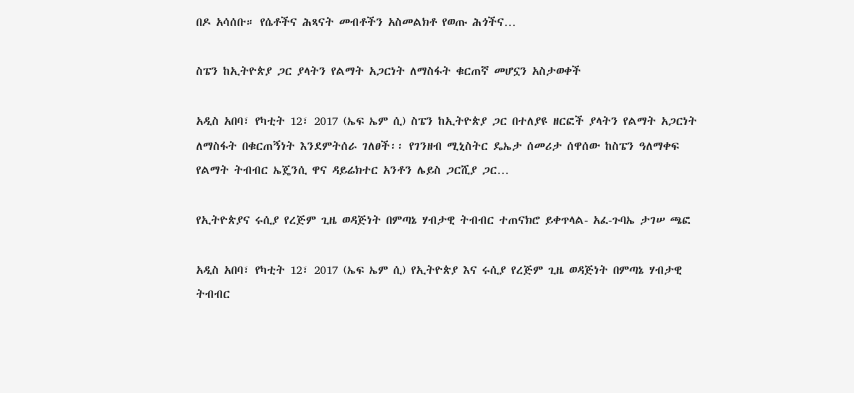በዶ አሳሰቡ። የሴቶችና ሕጻናት መብቶችን አስመልክቶ የወጡ ሕጎችና…

ስፔን ከኢትዮጵያ ጋር ያላትን የልማት አጋርነት ለማስፋት ቁርጠኛ መሆኗን አስታወቀች

አዲስ አበባ፣ የካቲት 12፣ 2017 (ኤፍ ኤም ሲ) ስፔን ከኢትዮጵያ ጋር በተለያዩ ዘርፎች ያላትን የልማት አጋርነት ለማስፋት በቁርጠኝነት እንደምትሰራ ገለፀች፡፡ የገንዘብ ሚኒስትር ዴኤታ ሰመሪታ ሰዋሰው ከስፔን ዓለማቀፍ የልማት ትብብር ኤጄንሲ ዋና ዳይሬክተር አንቶን ሌይስ ጋርሺያ ጋር…

የኢትዮጵያና ሩሲያ የረጅም ጊዜ ወዳጅነት በምጣኔ ሃብታዊ ትብብር ተጠናክሮ ይቀጥላል- አፈ-ጉባኤ ታገሠ ጫፎ

አዲስ አበባ፣ የካቲት 12፣ 2017 (ኤፍ ኤም ሲ) የኢትዮጵያ እና ሩሲያ የረጅም ጊዜ ወዳጅነት በምጣኔ ሃብታዊ ትብብር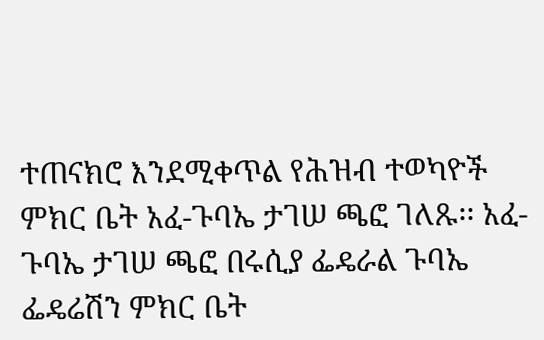ተጠናክሮ እንደሚቀጥል የሕዝብ ተወካዮች ምክር ቤት አፈ-ጉባኤ ታገሠ ጫፎ ገለጹ፡፡ አፈ-ጉባኤ ታገሠ ጫፎ በሩሲያ ፌዴራል ጉባኤ ፌዴሬሽን ምክር ቤት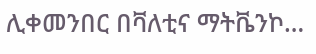ሊቀመንበር በቫለቲና ማትቬንኮ…